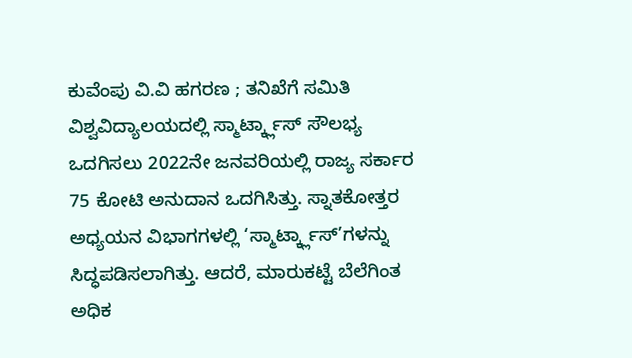ಕುವೆಂಪು ವಿ.ವಿ ಹಗರಣ ; ತನಿಖೆಗೆ ಸಮಿತಿ
ವಿಶ್ವವಿದ್ಯಾಲಯದಲ್ಲಿ ಸ್ಮಾರ್ಟ್ಕ್ಲಾಸ್ ಸೌಲಭ್ಯ ಒದಗಿಸಲು 2022ನೇ ಜನವರಿಯಲ್ಲಿ ರಾಜ್ಯ ಸರ್ಕಾರ 75 ಕೋಟಿ ಅನುದಾನ ಒದಗಿಸಿತ್ತು. ಸ್ನಾತಕೋತ್ತರ ಅಧ್ಯಯನ ವಿಭಾಗಗಳಲ್ಲಿ ‘ಸ್ಮಾರ್ಟ್ಕ್ಲಾಸ್’ಗಳನ್ನು ಸಿದ್ಧಪಡಿಸಲಾಗಿತ್ತು. ಆದರೆ, ಮಾರುಕಟ್ಟೆ ಬೆಲೆಗಿಂತ ಅಧಿಕ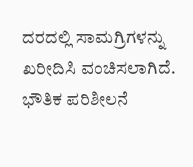ದರದಲ್ಲಿ ಸಾಮಗ್ರಿಗಳನ್ನು ಖರೀದಿಸಿ ವಂಚಿಸಲಾಗಿದೆ. ಭೌತಿಕ ಪರಿಶೀಲನೆ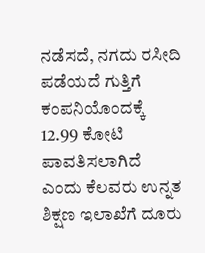ನಡೆಸದೆ, ನಗದು ರಸೀದಿ ಪಡೆಯದೆ ಗುತ್ತಿಗೆ ಕಂಪನಿಯೊಂದಕ್ಕೆ 12.99 ಕೋಟಿ ಪಾವತಿಸಲಾಗಿದೆ ಎಂದು ಕೆಲವರು ಉನ್ನತ ಶಿಕ್ಷಣ ಇಲಾಖೆಗೆ ದೂರು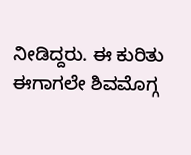ನೀಡಿದ್ದರು. ಈ ಕುರಿತು ಈಗಾಗಲೇ ಶಿವಮೊಗ್ಗ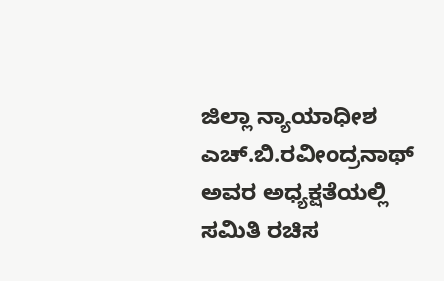ಜಿಲ್ಲಾ ನ್ಯಾಯಾಧೀಶ ಎಚ್.ಬಿ.ರವೀಂದ್ರನಾಥ್ ಅವರ ಅಧ್ಯಕ್ಷತೆಯಲ್ಲಿ ಸಮಿತಿ ರಚಿಸ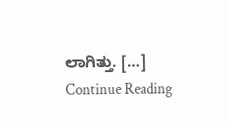ಲಾಗಿತ್ತು. […]
Continue Reading